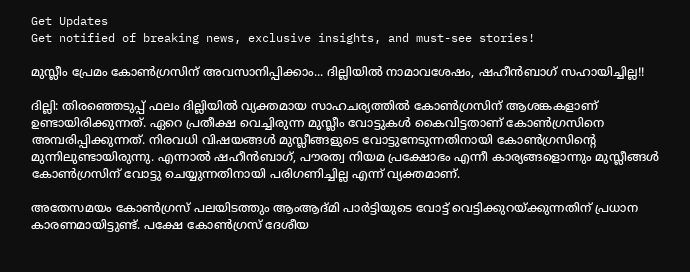Get Updates
Get notified of breaking news, exclusive insights, and must-see stories!

മുസ്ലീം പ്രേമം കോണ്‍ഗ്രസിന് അവസാനിപ്പിക്കാം... ദില്ലിയില്‍ നാമാവശേഷം, ഷഹീന്‍ബാഗ് സഹായിച്ചില്ല!!

ദില്ലി: തിരഞ്ഞെടുപ്പ് ഫലം ദില്ലിയില്‍ വ്യക്തമായ സാഹചര്യത്തില്‍ കോണ്‍ഗ്രസിന് ആശങ്കകളാണ് ഉണ്ടായിരിക്കുന്നത്. ഏറെ പ്രതീക്ഷ വെച്ചിരുന്ന മുസ്ലീം വോട്ടുകള്‍ കൈവിട്ടതാണ് കോണ്‍ഗ്രസിനെ അമ്പരിപ്പിക്കുന്നത്. നിരവധി വിഷയങ്ങള്‍ മുസ്ലീങ്ങളുടെ വോട്ടുനേടുന്നതിനായി കോണ്‍ഗ്രസിന്റെ മുന്നിലുണ്ടായിരുന്നു. എന്നാല്‍ ഷഹീന്‍ബാഗ്, പൗരത്വ നിയമ പ്രക്ഷോഭം എന്നീ കാര്യങ്ങളൊന്നും മുസ്ലീങ്ങള്‍ കോണ്‍ഗ്രസിന് വോട്ടു ചെയ്യുന്നതിനായി പരിഗണിച്ചില്ല എന്ന് വ്യക്തമാണ്.

അതേസമയം കോണ്‍ഗ്രസ് പലയിടത്തും ആംആദ്മി പാര്‍ട്ടിയുടെ വോട്ട് വെട്ടിക്കുറയ്ക്കുന്നതിന് പ്രധാന കാരണമായിട്ടുണ്ട്. പക്ഷേ കോണ്‍ഗ്രസ് ദേശീയ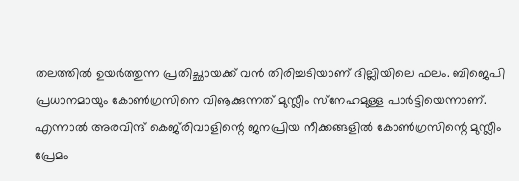തലത്തില്‍ ഉയര്‍ത്തുന്ന പ്രതിച്ഛായക്ക് വന്‍ തിരിച്ചടിയാണ് ദില്ലിയിലെ ഫലം. ബിജെപി പ്രധാനമായും കോണ്‍ഗ്രസിനെ വിൡക്കുന്നത് മുസ്ലീം സ്‌നേഹമുള്ള പാര്‍ട്ടിയെന്നാണ്. എന്നാല്‍ അരവിന്ദ് കെജ്‌രിവാളിന്റെ ജനപ്രിയ നീക്കങ്ങളില്‍ കോണ്‍ഗ്രസിന്റെ മുസ്ലീം പ്രേമം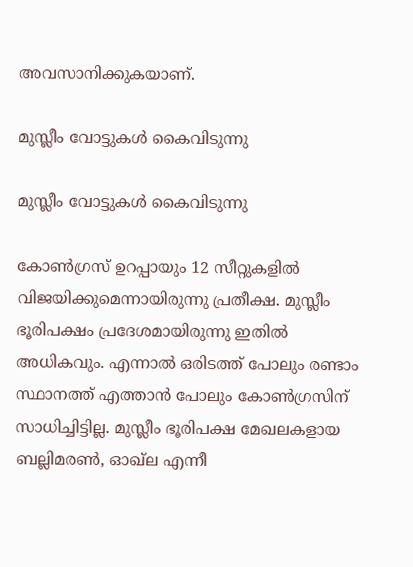അവസാനിക്കുകയാണ്.

മുസ്ലീം വോട്ടുകള്‍ കൈവിടുന്നു

മുസ്ലീം വോട്ടുകള്‍ കൈവിടുന്നു

കോണ്‍ഗ്രസ് ഉറപ്പായും 12 സീറ്റുകളില്‍ വിജയിക്കുമെന്നായിരുന്നു പ്രതീക്ഷ. മുസ്ലീം ഭൂരിപക്ഷം പ്രദേശമായിരുന്നു ഇതില്‍ അധികവും. എന്നാല്‍ ഒരിടത്ത് പോലും രണ്ടാം സ്ഥാനത്ത് എത്താന്‍ പോലും കോണ്‍ഗ്രസിന് സാധിച്ചിട്ടില്ല. മുസ്ലീം ഭൂരിപക്ഷ മേഖലകളായ ബല്ലിമരണ്‍, ഓഖ്‌ല എന്നീ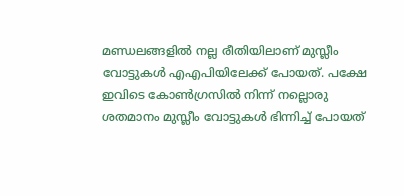മണ്ഡലങ്ങളില്‍ നല്ല രീതിയിലാണ് മുസ്ലീം വോട്ടുകള്‍ എഎപിയിലേക്ക് പോയത്. പക്ഷേ ഇവിടെ കോണ്‍ഗ്രസില്‍ നിന്ന് നല്ലൊരു ശതമാനം മുസ്ലീം വോട്ടുകള്‍ ഭിന്നിച്ച് പോയത്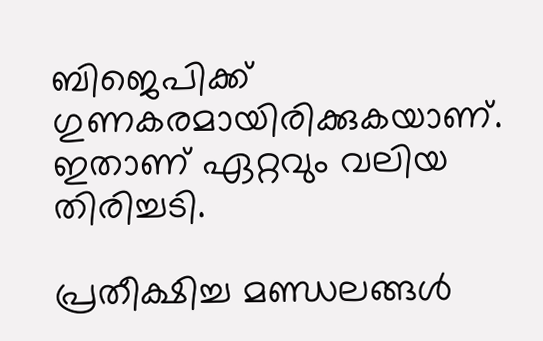ബിജെപിക്ക് ഗുണകരമായിരിക്കുകയാണ്. ഇതാണ് ഏറ്റവും വലിയ തിരിച്ചടി.

പ്രതീക്ഷിച്ച മണ്ഡലങ്ങള്‍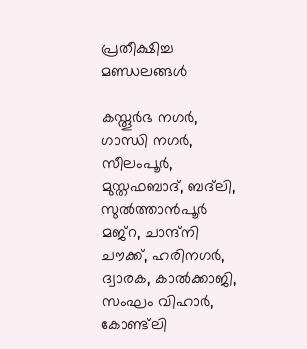പ്രതീക്ഷിച്ച മണ്ഡലങ്ങള്‍

കസ്തൂര്‍ഭ നഗര്‍, ഗാന്ധി നഗര്‍, സീലംപൂര്‍, മുസ്തഫബാദ്, ബദ്‌ലി, സുല്‍ത്താന്‍പൂര്‍ മജ്‌റ, ചാന്ദ്‌നി ചൗക്ക്, ഹരിനഗര്‍, ദ്വാരക, കാല്‍ക്കാജി, സംഘം വിഹാര്‍, കോണ്ട്‌ലി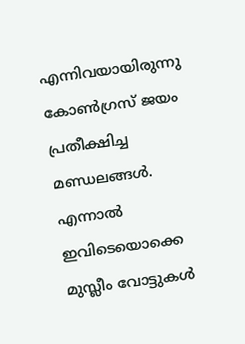എന്നിവയായിരുന്നു കോണ്‍ഗ്രസ് ജയം പ്രതീക്ഷിച്ച മണ്ഡലങ്ങള്‍. എന്നാല്‍ ഇവിടെയൊക്കെ മുസ്ലീം വോട്ടുകള്‍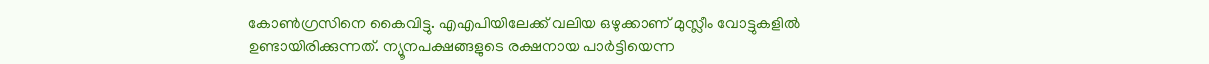കോണ്‍ഗ്രസിനെ കൈവിട്ടു. എഎപിയിലേക്ക് വലിയ ഒഴുക്കാണ് മുസ്ലീം വോട്ടുകളില്‍ ഉണ്ടായിരിക്കുന്നത്. ന്യൂനപക്ഷങ്ങളുടെ രക്ഷനായ പാര്‍ട്ടിയെന്ന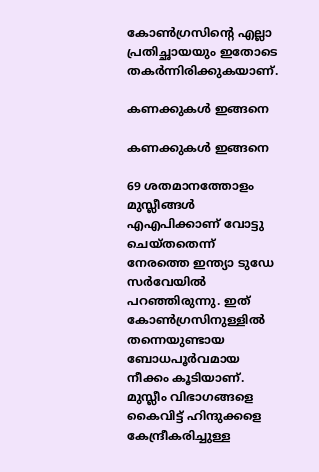കോണ്‍ഗ്രസിന്റെ എല്ലാ പ്രതിച്ഛായയും ഇതോടെ തകര്‍ന്നിരിക്കുകയാണ്.

കണക്കുകള്‍ ഇങ്ങനെ

കണക്കുകള്‍ ഇങ്ങനെ

69 ശതമാനത്തോളം മുസ്ലീങ്ങള്‍ എഎപിക്കാണ് വോട്ടു ചെയ്തതെന്ന് നേരത്തെ ഇന്ത്യാ ടുഡേ സര്‍വേയില്‍ പറഞ്ഞിരുന്നു. ഇത് കോണ്‍ഗ്രസിനുള്ളില്‍ തന്നെയുണ്ടായ ബോധപൂര്‍വമായ നീക്കം കൂടിയാണ്. മുസ്ലീം വിഭാഗങ്ങളെ കൈവിട്ട് ഹിന്ദുക്കളെ കേന്ദ്രീകരിച്ചുള്ള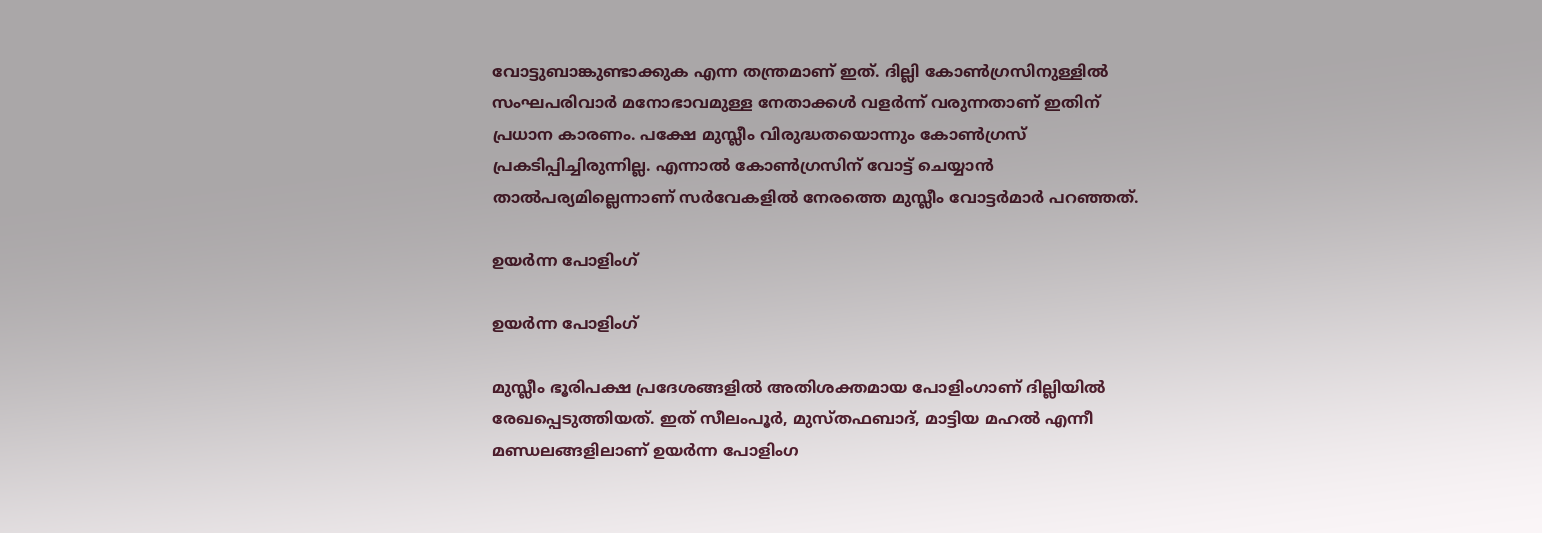വോട്ടുബാങ്കുണ്ടാക്കുക എന്ന തന്ത്രമാണ് ഇത്. ദില്ലി കോണ്‍ഗ്രസിനുള്ളില്‍ സംഘപരിവാര്‍ മനോഭാവമുള്ള നേതാക്കള്‍ വളര്‍ന്ന് വരുന്നതാണ് ഇതിന് പ്രധാന കാരണം. പക്ഷേ മുസ്ലീം വിരുദ്ധതയൊന്നും കോണ്‍ഗ്രസ് പ്രകടിപ്പിച്ചിരുന്നില്ല. എന്നാല്‍ കോണ്‍ഗ്രസിന് വോട്ട് ചെയ്യാന്‍ താല്‍പര്യമില്ലെന്നാണ് സര്‍വേകളില്‍ നേരത്തെ മുസ്ലീം വോട്ടര്‍മാര്‍ പറഞ്ഞത്.

ഉയര്‍ന്ന പോളിംഗ്

ഉയര്‍ന്ന പോളിംഗ്

മുസ്ലീം ഭൂരിപക്ഷ പ്രദേശങ്ങളില്‍ അതിശക്തമായ പോളിംഗാണ് ദില്ലിയില്‍ രേഖപ്പെടുത്തിയത്. ഇത് സീലംപൂര്‍, മുസ്തഫബാദ്, മാട്ടിയ മഹല്‍ എന്നീ മണ്ഡലങ്ങളിലാണ് ഉയര്‍ന്ന പോളിംഗ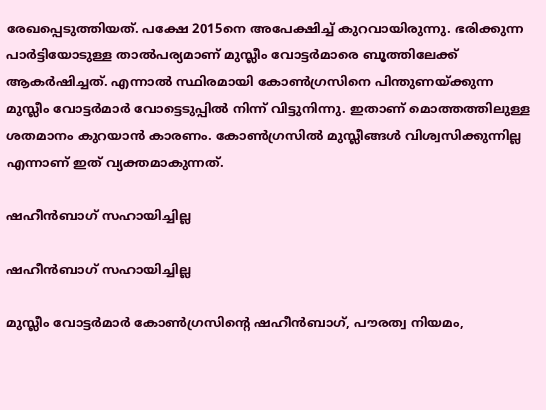രേഖപ്പെടുത്തിയത്. പക്ഷേ 2015നെ അപേക്ഷിച്ച് കുറവായിരുന്നു. ഭരിക്കുന്ന പാര്‍ട്ടിയോടുള്ള താല്‍പര്യമാണ് മുസ്ലീം വോട്ടര്‍മാരെ ബൂത്തിലേക്ക് ആകര്‍ഷിച്ചത്. എന്നാല്‍ സ്ഥിരമായി കോണ്‍ഗ്രസിനെ പിന്തുണയ്ക്കുന്ന മുസ്ലീം വോട്ടര്‍മാര്‍ വോട്ടെടുപ്പില്‍ നിന്ന് വിട്ടുനിന്നു. ഇതാണ് മൊത്തത്തിലുള്ള ശതമാനം കുറയാന്‍ കാരണം. കോണ്‍ഗ്രസില്‍ മുസ്ലീങ്ങള്‍ വിശ്വസിക്കുന്നില്ല എന്നാണ് ഇത് വ്യക്തമാകുന്നത്.

ഷഹീന്‍ബാഗ് സഹായിച്ചില്ല

ഷഹീന്‍ബാഗ് സഹായിച്ചില്ല

മുസ്ലീം വോട്ടര്‍മാര്‍ കോണ്‍ഗ്രസിന്റെ ഷഹീന്‍ബാഗ്, പൗരത്വ നിയമം,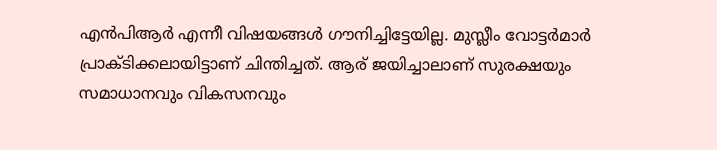എന്‍പിആര്‍ എന്നീ വിഷയങ്ങള്‍ ഗൗനിച്ചിട്ടേയില്ല. മുസ്ലീം വോട്ടര്‍മാര്‍ പ്രാക്ടിക്കലായിട്ടാണ് ചിന്തിച്ചത്. ആര് ജയിച്ചാലാണ് സുരക്ഷയും സമാധാനവും വികസനവും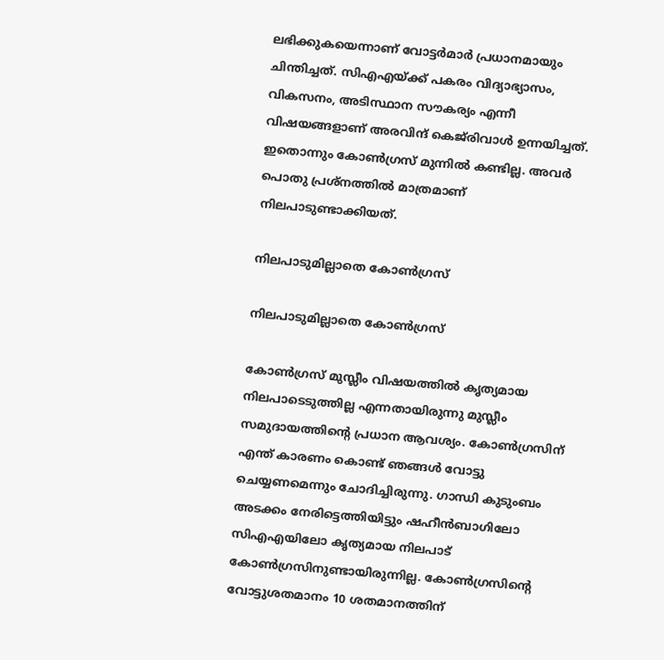ലഭിക്കുകയെന്നാണ് വോട്ടര്‍മാര്‍ പ്രധാനമായും ചിന്തിച്ചത്. സിഎഎയ്ക്ക് പകരം വിദ്യാഭ്യാസം, വികസനം, അടിസ്ഥാന സൗകര്യം എന്നീ വിഷയങ്ങളാണ് അരവിന്ദ് കെജ്‌രിവാള്‍ ഉന്നയിച്ചത്. ഇതൊന്നും കോണ്‍ഗ്രസ് മുന്നില്‍ കണ്ടില്ല. അവര്‍ പൊതു പ്രശ്‌നത്തില്‍ മാത്രമാണ് നിലപാടുണ്ടാക്കിയത്.

നിലപാടുമില്ലാതെ കോണ്‍ഗ്രസ്

നിലപാടുമില്ലാതെ കോണ്‍ഗ്രസ്

കോണ്‍ഗ്രസ് മുസ്ലീം വിഷയത്തില്‍ കൃത്യമായ നിലപാടെടുത്തില്ല എന്നതായിരുന്നു മുസ്ലീം സമുദായത്തിന്റെ പ്രധാന ആവശ്യം. കോണ്‍ഗ്രസിന് എന്ത് കാരണം കൊണ്ട് ഞങ്ങള്‍ വോട്ടു ചെയ്യണമെന്നും ചോദിച്ചിരുന്നു. ഗാന്ധി കുടുംബം അടക്കം നേരിട്ടെത്തിയിട്ടും ഷഹീന്‍ബാഗിലോ സിഎഎയിലോ കൃത്യമായ നിലപാട് കോണ്‍ഗ്രസിനുണ്ടായിരുന്നില്ല. കോണ്‍ഗ്രസിന്റെ വോട്ടുശതമാനം 10 ശതമാനത്തിന്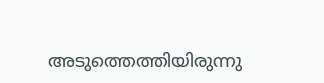അടുത്തെത്തിയിരുന്നു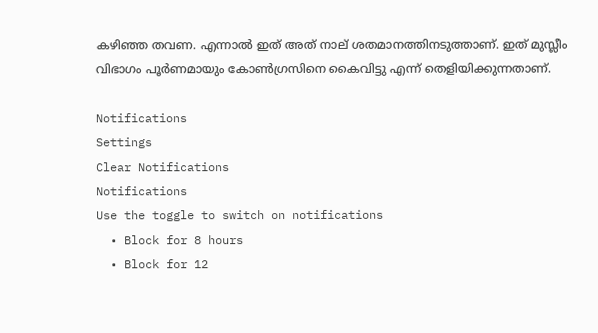കഴിഞ്ഞ തവണ. എന്നാല്‍ ഇത് അത് നാല് ശതമാനത്തിനടുത്താണ്. ഇത് മുസ്ലീം വിഭാഗം പൂര്‍ണമായും കോണ്‍ഗ്രസിനെ കൈവിട്ടു എന്ന് തെളിയിക്കുന്നതാണ്.

Notifications
Settings
Clear Notifications
Notifications
Use the toggle to switch on notifications
  • Block for 8 hours
  • Block for 12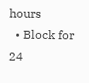hours
  • Block for 24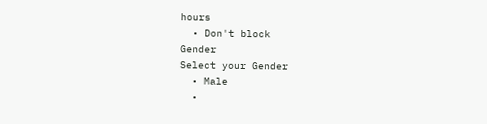hours
  • Don't block
Gender
Select your Gender
  • Male
  •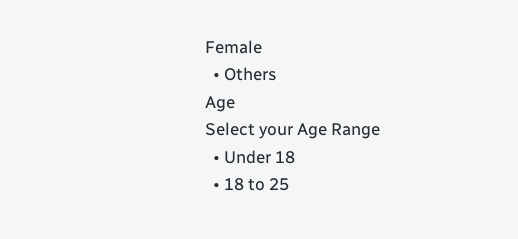Female
  • Others
Age
Select your Age Range
  • Under 18
  • 18 to 25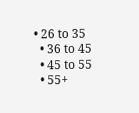• 26 to 35
  • 36 to 45
  • 45 to 55
  • 55+